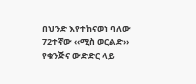በህንድ እየተከናወነ ባለው 72ተኛው ‹‹ሚስ ወርልድ›› የቁንጅና ውድድር ላይ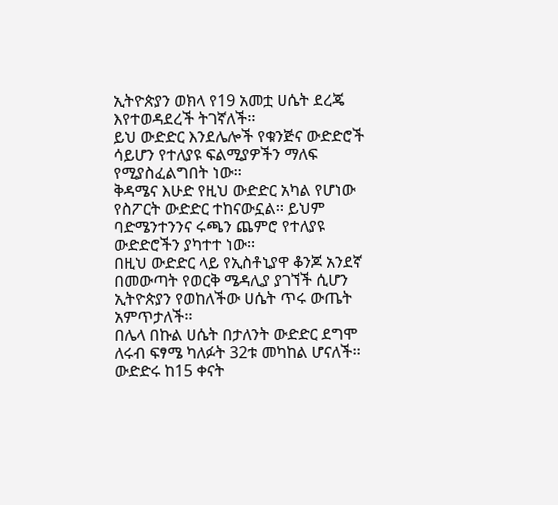ኢትዮጵያን ወክላ የ19 አመቷ ሀሴት ደረጄ እየተወዳደረች ትገኛለች፡፡
ይህ ውድድር እንደሌሎች የቁንጅና ውድድሮች ሳይሆን የተለያዩ ፍልሚያዎችን ማለፍ የሚያስፈልግበት ነው፡፡
ቅዳሜና እሁድ የዚህ ውድድር አካል የሆነው የስፖርት ውድድር ተከናውኗል፡፡ ይህም ባድሜንተንንና ሩጫን ጨምሮ የተለያዩ ውድድሮችን ያካተተ ነው፡፡
በዚህ ውድድር ላይ የኢስቶኒያዋ ቆንጆ አንደኛ በመውጣት የወርቅ ሜዳሊያ ያገኘች ሲሆን ኢትዮጵያን የወከለችው ሀሴት ጥሩ ውጤት አምጥታለች፡፡
በሌላ በኩል ሀሴት በታለንት ውድድር ደግሞ ለሩብ ፍፃሜ ካለፉት 32ቱ መካከል ሆናለች፡፡ ውድድሩ ከ15 ቀናት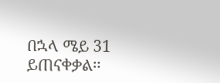በኋላ ሜይ 31 ይጠናቀቃል፡፡